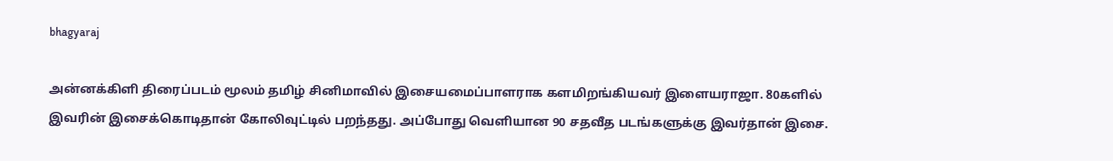bhagyaraj

அன்னக்கிளி திரைப்படம் மூலம் தமிழ் சினிமாவில் இசையமைப்பாளராக களமிறங்கியவர் இளையராஜா. 80களில் இவரின் இசைக்கொடிதான் கோலிவுட்டில் பறந்தது. அப்போது வெளியான 90 சதவீத படங்களுக்கு இவர்தான் இசை.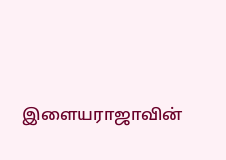இளையராஜாவின்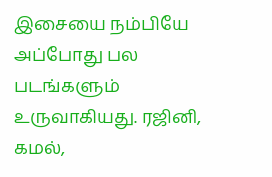இசையை நம்பியே அப்போது பல படங்களும் உருவாகியது. ரஜினி, கமல்,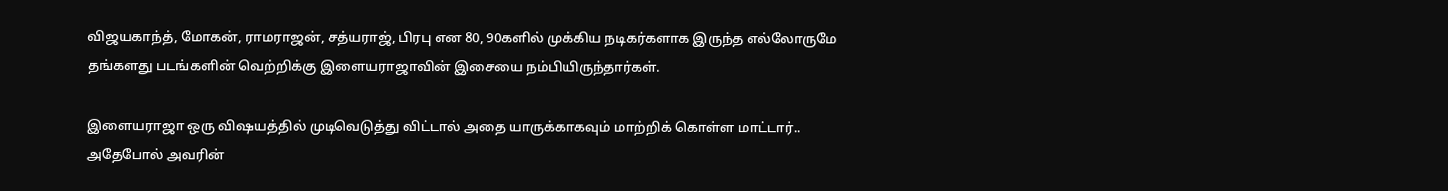விஜயகாந்த், மோகன், ராமராஜன், சத்யராஜ், பிரபு என 80, 90களில் முக்கிய நடிகர்களாக இருந்த எல்லோருமே தங்களது படங்களின் வெற்றிக்கு இளையராஜாவின் இசையை நம்பியிருந்தார்கள்.

இளையராஜா ஒரு விஷயத்தில் முடிவெடுத்து விட்டால் அதை யாருக்காகவும் மாற்றிக் கொள்ள மாட்டார்.. அதேபோல் அவரின்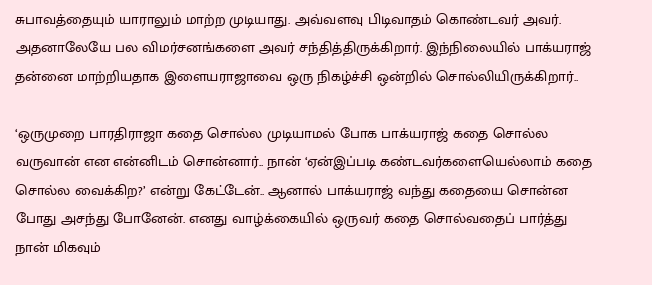சுபாவத்தையும் யாராலும் மாற்ற முடியாது. அவ்வளவு பிடிவாதம் கொண்டவர் அவர். அதனாலேயே பல விமர்சனங்களை அவர் சந்தித்திருக்கிறார். இந்நிலையில் பாக்யராஜ் தன்னை மாற்றியதாக இளையராஜாவை ஒரு நிகழ்ச்சி ஒன்றில் சொல்லியிருக்கிறார்..

‘ஒருமுறை பாரதிராஜா கதை சொல்ல முடியாமல் போக பாக்யராஜ் கதை சொல்ல வருவான் என என்னிடம் சொன்னார்.. நான் ‘ஏன்இப்படி கண்டவர்களையெல்லாம் கதை சொல்ல வைக்கிற?’ என்று கேட்டேன்.. ஆனால் பாக்யராஜ் வந்து கதையை சொன்ன போது அசந்து போனேன். எனது வாழ்க்கையில் ஒருவர் கதை சொல்வதைப் பார்த்து நான் மிகவும்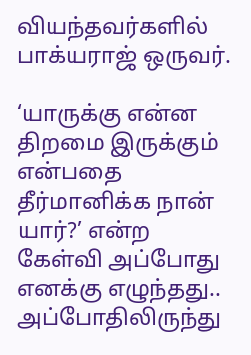வியந்தவர்களில் பாக்யராஜ் ஒருவர்.

‘யாருக்கு என்ன திறமை இருக்கும் என்பதை தீர்மானிக்க நான் யார்?’ என்ற கேள்வி அப்போது எனக்கு எழுந்தது.. அப்போதிலிருந்து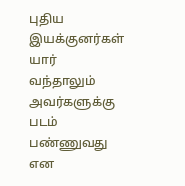புதிய இயக்குனர்கள் யார் வந்தாலும் அவர்களுக்கு படம் பண்ணுவது என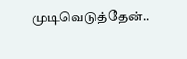முடிவெடுத்தேன்..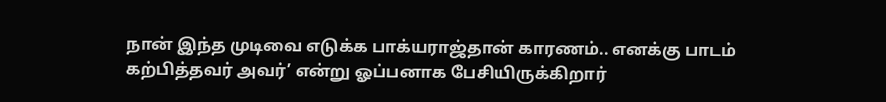நான் இந்த முடிவை எடுக்க பாக்யராஜ்தான் காரணம்.. எனக்கு பாடம் கற்பித்தவர் அவர்’ என்று ஓப்பனாக பேசியிருக்கிறார்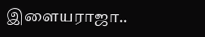இளையராஜா..